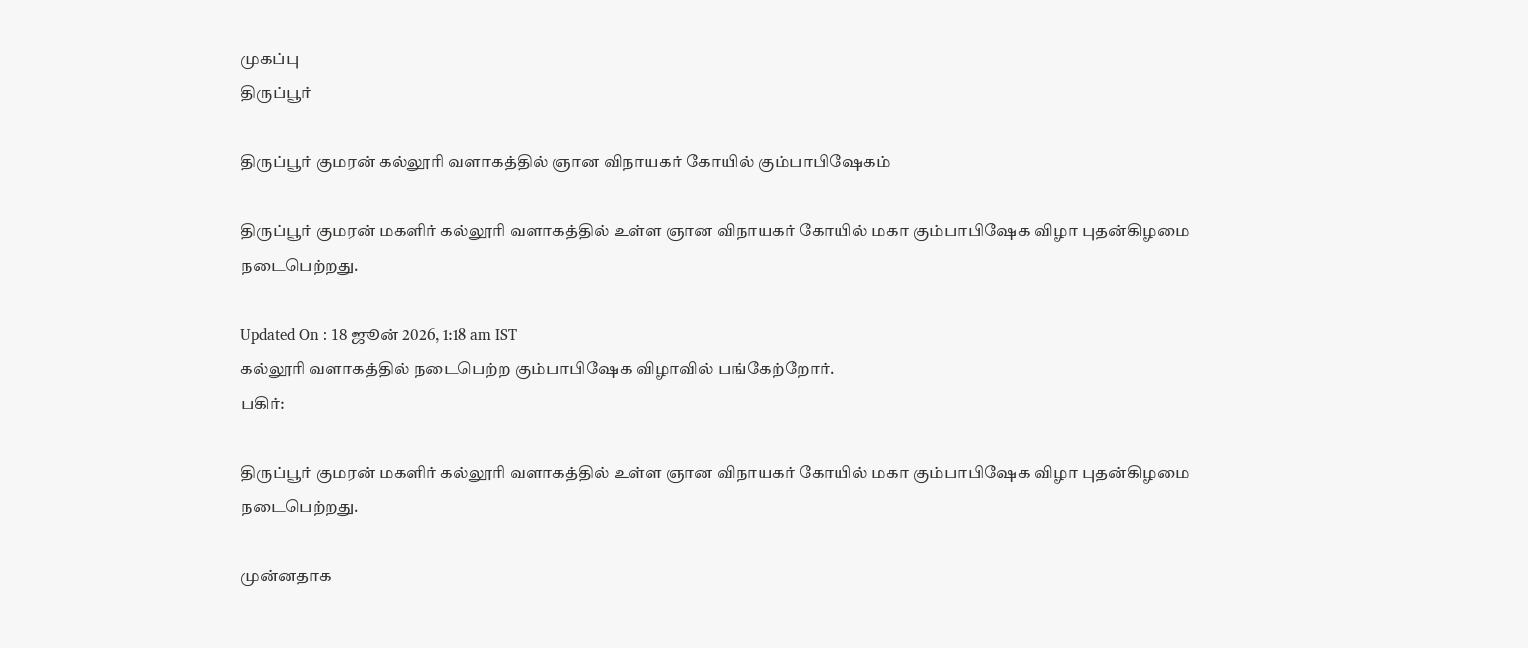முகப்பு
திருப்பூர்

திருப்பூர் குமரன் கல்லூரி வளாகத்தில் ஞான விநாயகர் கோயில் கும்பாபிஷேகம்

திருப்பூர் குமரன் மகளிர் கல்லூரி வளாகத்தில் உள்ள ஞான விநாயகர் கோயில் மகா கும்பாபிஷேக விழா புதன்கிழமை நடைபெற்றது.

Updated On : 18 ஜூன் 2026, 1:18 am IST
கல்லூரி வளாகத்தில் நடைபெற்ற கும்பாபிஷேக விழாவில் பங்கேற்றோர்.
பகிர்:

திருப்பூர் குமரன் மகளிர் கல்லூரி வளாகத்தில் உள்ள ஞான விநாயகர் கோயில் மகா கும்பாபிஷேக விழா புதன்கிழமை நடைபெற்றது.

முன்னதாக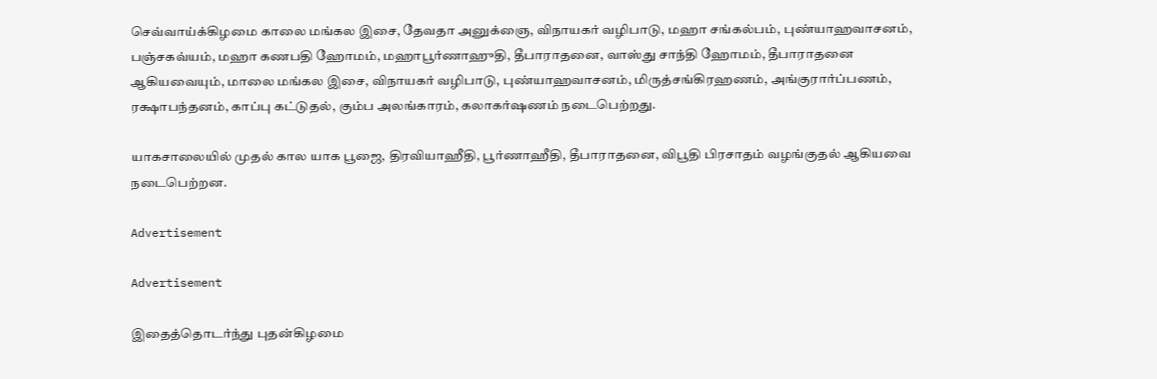செவ்வாய்க்கிழமை காலை மங்கல இசை, தேவதா அனுக்ஞை, விநாயகர் வழிபாடு, மஹா சங்கல்பம், புண்யாஹவாசனம், பஞ்சகவ்யம், மஹா கணபதி ஹோமம், மஹாபூர்ணாஹுதி, தீபாராதனை, வாஸ்து சாந்தி ஹோமம், தீபாராதனை ஆகியவையும், மாலை மங்கல இசை, விநாயகர் வழிபாடு, புண்யாஹவாசனம், மிருத்சங்கிரஹணம், அங்குரார்ப்பணம், ரக்ஷாபந்தனம், காப்பு கட்டுதல், கும்ப அலங்காரம், கலாகர்ஷணம் நடைபெற்றது.

யாகசாலையில் முதல் கால யாக பூஜை, திரவியாஹீதி, பூர்ணாஹீதி, தீபாராதனை, விபூதி பிரசாதம் வழங்குதல் ஆகியவை நடைபெற்றன.

Advertisement

Advertisement

இதைத்தொடர்ந்து புதன்கிழமை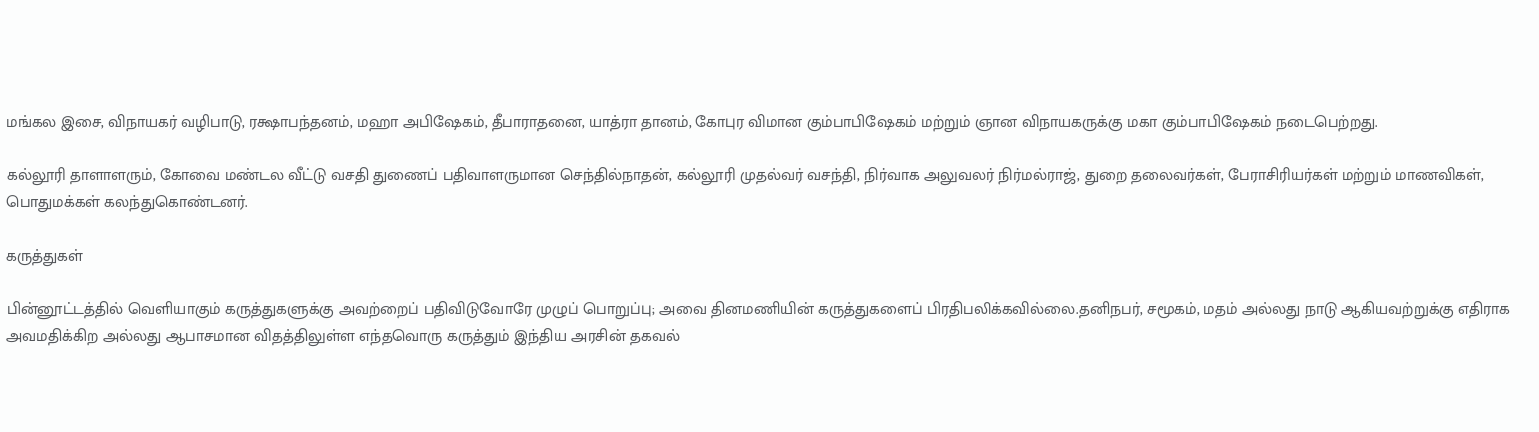மங்கல இசை, விநாயகர் வழிபாடு, ரக்ஷாபந்தனம், மஹா அபிஷேகம், தீபாராதனை, யாத்ரா தானம், கோபுர விமான கும்பாபிஷேகம் மற்றும் ஞான விநாயகருக்கு மகா கும்பாபிஷேகம் நடைபெற்றது.

கல்லூரி தாளாளரும், கோவை மண்டல வீட்டு வசதி துணைப் பதிவாளருமான செந்தில்நாதன், கல்லூரி முதல்வர் வசந்தி, நிர்வாக அலுவலர் நிர்மல்ராஜ், துறை தலைவர்கள், பேராசிரியர்கள் மற்றும் மாணவிகள், பொதுமக்கள் கலந்துகொண்டனர்.

கருத்துகள்

பின்னூட்டத்தில் வெளியாகும் கருத்துகளுக்கு அவற்றைப் பதிவிடுவோரே முழுப் பொறுப்பு; அவை தினமணியின் கருத்துகளைப் பிரதிபலிக்கவில்லை.தனிநபர், சமூகம், மதம் அல்லது நாடு ஆகியவற்றுக்கு எதிராக அவமதிக்கிற அல்லது ஆபாசமான விதத்திலுள்ள எந்தவொரு கருத்தும் இந்திய அரசின் தகவல்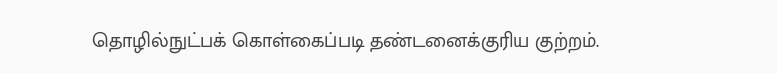தொழில்நுட்பக் கொள்கைப்படி தண்டனைக்குரிய குற்றம்.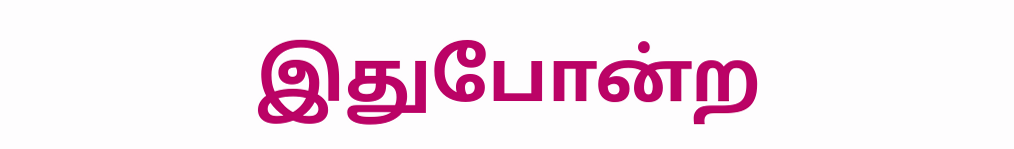இதுபோன்ற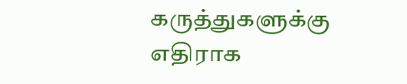கருத்துகளுக்கு எதிராக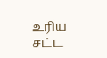உரிய சட்ட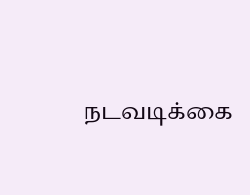நடவடிக்கை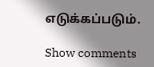எடுக்கப்படும்.

Show comments